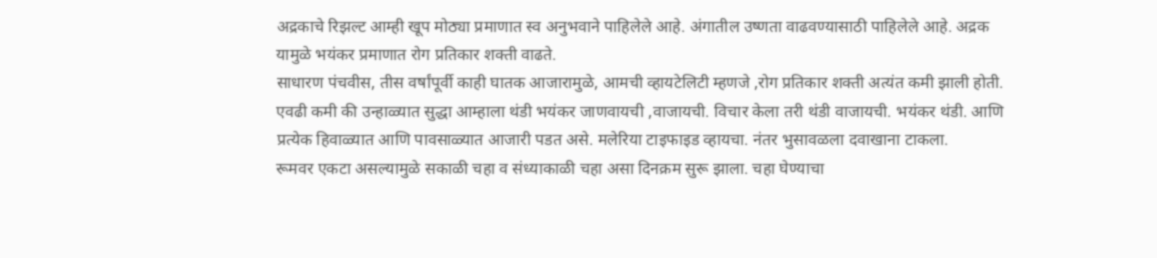अद्रकाचे रिझल्ट आम्ही खूप मोठ्या प्रमाणात स्व अनुभवाने पाहिलेले आहे. अंगातील उष्णता वाढवण्यासाठी पाहिलेले आहे. अद्रक यामुळे भयंकर प्रमाणात रोग प्रतिकार शक्ती वाढते.
साधारण पंचवीस, तीस वर्षांपूर्वी काही घातक आजारामुळे, आमची व्हायटेलिटी म्हणजे ,रोग प्रतिकार शक्ती अत्यंत कमी झाली होती. एवढी कमी की उन्हाळ्यात सुद्धा आम्हाला थंडी भयंकर जाणवायची ,वाजायची. विचार केला तरी थंडी वाजायची. भयंकर थंडी. आणि प्रत्येक हिवाळ्यात आणि पावसाळ्यात आजारी पडत असे. मलेरिया टाइफाइड व्हायचा. नंतर भुसावळला दवाखाना टाकला.
रूमवर एकटा असल्यामुळे सकाळी चहा व संध्याकाळी चहा असा दिनक्रम सुरू झाला. चहा घेण्याचा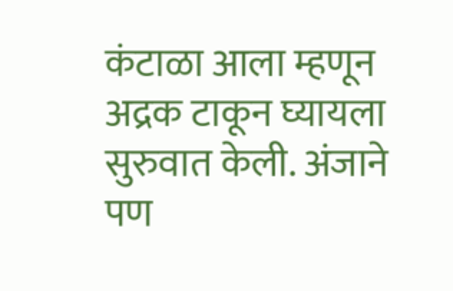कंटाळा आला म्हणून अद्रक टाकून घ्यायला सुरुवात केली. अंजाने पण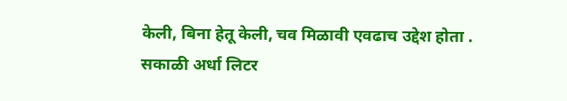केली, बिना हेतू केली, चव मिळावी एवढाच उद्देश होता .
सकाळी अर्धा लिटर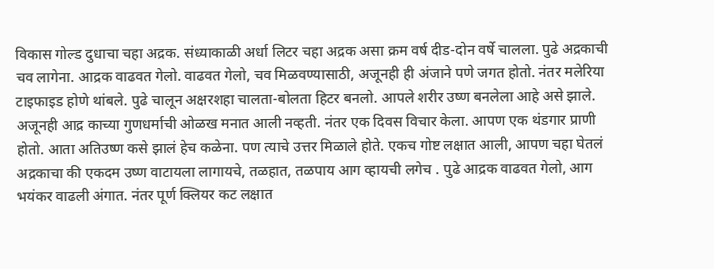विकास गोल्ड दुधाचा चहा अद्रक. संध्याकाळी अर्धा लिटर चहा अद्रक असा क्रम वर्ष दीड-दोन वर्षे चालला. पुढे अद्रकाची चव लागेना. आद्रक वाढवत गेलो. वाढवत गेलो, चव मिळवण्यासाठी, अजूनही ही अंजाने पणे जगत होतो. नंतर मलेरिया टाइफाइड होणे थांबले. पुढे चालून अक्षरशहा चालता-बोलता हिटर बनलो. आपले शरीर उष्ण बनलेला आहे असे झाले.
अजूनही आद्र काच्या गुणधर्माची ओळख मनात आली नव्हती. नंतर एक दिवस विचार केला. आपण एक थंडगार प्राणी होतो. आता अतिउष्ण कसे झालं हेच कळेना. पण त्याचे उत्तर मिळाले होते. एकच गोष्ट लक्षात आली, आपण चहा घेतलं अद्रकाचा की एकदम उष्ण वाटायला लागायचे, तळहात, तळपाय आग व्हायची लगेच . पुढे आद्रक वाढवत गेलो, आग भयंकर वाढली अंगात. नंतर पूर्ण क्लियर कट लक्षात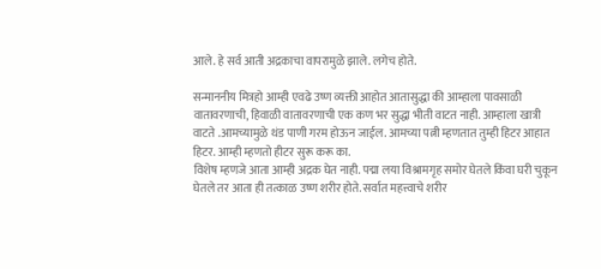आले. हे सर्व आती अद्रकाचा वापरामुळे झाले. लगेच होते.

सन्माननीय मित्रहो आम्ही एवढे उष्ण व्यक्ती आहोत आतासुद्धा की आम्हाला पावसाळी वातावरणाची, हिवाळी वातावरणाची एक कण भर सुद्धा भीती वाटत नाही. आम्हाला खात्री वाटते .आमच्यामुळे थंड पाणी गरम होऊन जाईल. आमच्या पत्नी म्हणतात तुम्ही हिटर आहात हिटर. आम्ही म्हणतो हीटर सुरू करू का.
विशेष म्हणजे आता आम्ही अद्रक घेत नाही. पद्मा लया विश्रामगृह समोर घेतले किंवा घरी चुकून घेतले तर आता ही तत्काळ उष्ण शरीर होते. सर्वात महत्त्वाचे शरीर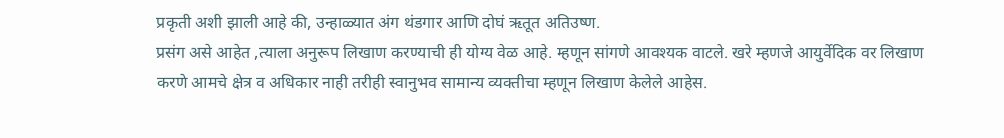प्रकृती अशी झाली आहे की, उन्हाळ्यात अंग थंडगार आणि दोघं ऋतूत अतिउष्ण.
प्रसंग असे आहेत ,त्याला अनुरूप लिखाण करण्याची ही योग्य वेळ आहे. म्हणून सांगणे आवश्यक वाटले. खरे म्हणजे आयुर्वेदिक वर लिखाण करणे आमचे क्षेत्र व अधिकार नाही तरीही स्वानुभव सामान्य व्यक्तीचा म्हणून लिखाण केलेले आहेस.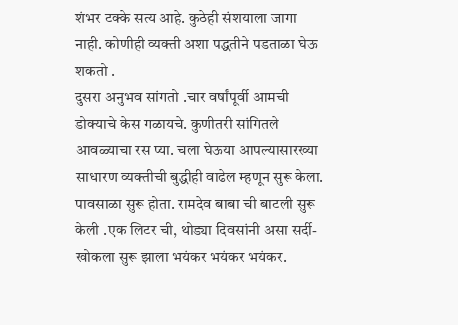शंभर टक्के सत्य आहे. कुठेही संशयाला जागा नाही. कोणीही व्यक्ती अशा पद्धतीने पडताळा घेऊ शकतो .
दुसरा अनुभव सांगतो .चार वर्षांपूर्वी आमची डोक्याचे केस गळायचे. कुणीतरी सांगितले आवळ्याचा रस प्या. चला घेऊया आपल्यासारख्या साधारण व्यक्तीची बुद्धीही वाढेल म्हणून सुरू केला. पावसाळा सुरू होता. रामदेव बाबा ची बाटली सुरू केली .एक लिटर ची, थोड्या दिवसांनी असा सर्दी-खोकला सुरू झाला भयंकर भयंकर भयंकर.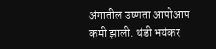अंगातील उष्णता आपोआप कमी झाली. थंडी भयंकर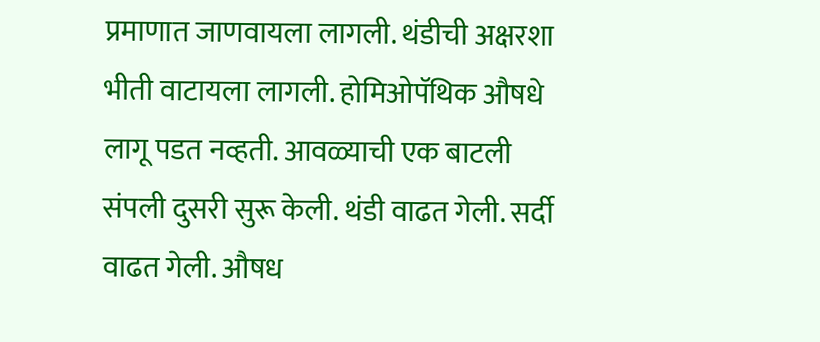प्रमाणात जाणवायला लागली. थंडीची अक्षरशा भीती वाटायला लागली. होमिओपॅथिक औषधे लागू पडत नव्हती. आवळ्याची एक बाटली संपली दुसरी सुरू केली. थंडी वाढत गेली. सर्दी वाढत गेली. औषध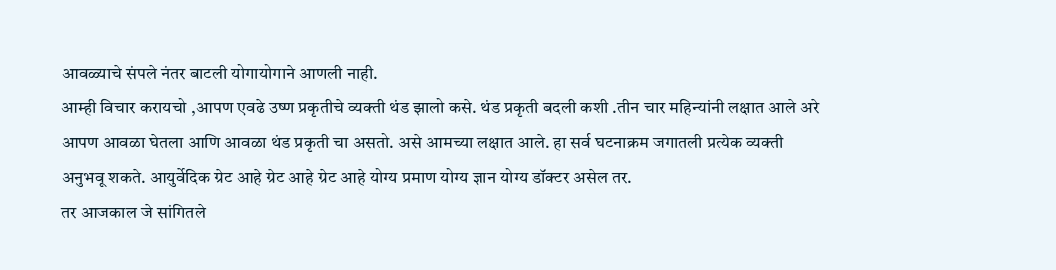आवळ्याचे संपले नंतर बाटली योगायोगाने आणली नाही.
आम्ही विचार करायचो ,आपण एवढे उष्ण प्रकृतीचे व्यक्ती थंड झालो कसे. थंड प्रकृती बदली कशी .तीन चार महिन्यांनी लक्षात आले अरे आपण आवळा घेतला आणि आवळा थंड प्रकृती चा असतो. असे आमच्या लक्षात आले. हा सर्व घटनाक्रम जगातली प्रत्येक व्यक्ती अनुभवू शकते. आयुर्वेदिक ग्रेट आहे ग्रेट आहे ग्रेट आहे योग्य प्रमाण योग्य ज्ञान योग्य डॉक्टर असेल तर.
तर आजकाल जे सांगितले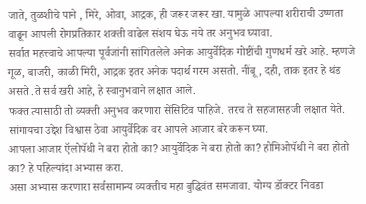जाते, तुळशीचे पाने , मिरे, ओवा, आद्रक, ही जरूर जरूर खा. यामुळे आपल्या शरीराची उष्णता वाढून आपली रोगप्रतिकार शक्ती वाढेल संशय घेऊ नये तर अनुभव घ्यावा.
सर्वात महत्त्वाचे आपल्या पूर्वजांनी सांगितलेले अनेक आयुर्वेदिक गोष्टींची गुणधर्म खरे आहे. म्हणजे गूळ, बाजरी, काळी मिरी, आद्रक इतर अनेक पदार्थ गरम असतो. नींबू, दही, ताक इतर हे थंड असते .ते सर्व खरी आहे, हे स्वानुभवाने लक्षात आले.
फक्त त्यासाठी तो व्यक्ती अनुभव करणारा सेंसिटिव पाहिजे. तरच ते सहजासहजी लक्षात येते. सांगायचा उद्देश विश्वास ठेवा आयुर्वेदिक वर आपले आजार बरे करून घ्या.
आपला आजार ऍलोपॅथी ने बरा होतो का? आयुर्वेदिक ने बरा होतो का? होमिओपॅथी ने बरा होतो का? हे पहिल्यांदा अभ्यास करा.
असा अभ्यास करणारा सर्वसामान्य व्यक्तीच महा बुद्धिवंत समजावा. योग्य डॉक्टर निवडा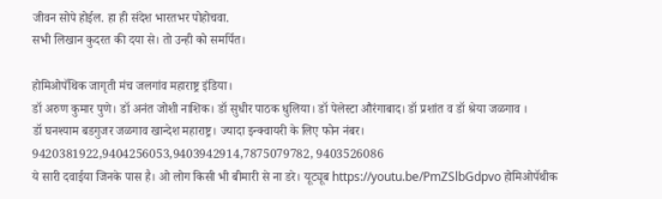जीवन सोपे होईल. हा ही संदेश भारतभर पोहोचवा.
सभी लिखान कुदरत की दया से। तो उन्ही को समर्पित।

होमिओपॅथिक जागृती मंच जलगांव महाराष्ट्र इंडिया।
डॉ अरुण कुमार पुणे। डॉ अनंत जोशी नाशिक। डॉ सुधीर पाठक धुलिया। डॉ पेलेस्टा औरंगाबाद। डॉ प्रशांत व डॉ श्रेया जळगाव ।
डॉ घनश्याम बडगुजर जळगाव खान्देश महाराष्ट्र। ज्यादा इन्क्वायरी के लिए फोन नंबर।
9420381922,9404256053,9403942914,7875079782, 9403526086
ये सारी दवाईया जिनके पास है। ओ लोग किसी भी बीमारी से ना डरे। यूट्यूब https://youtu.be/PmZSlbGdpvo होमिओपॅथीक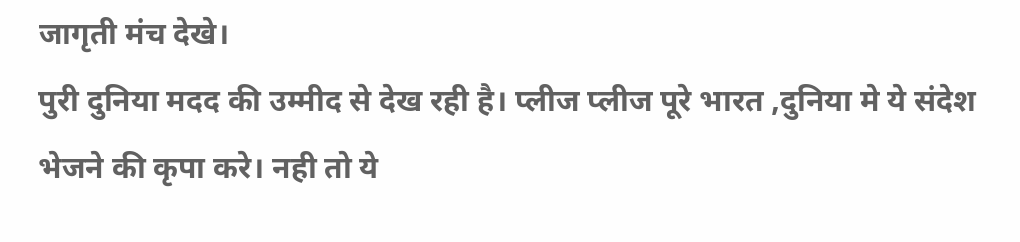जागृती मंच देखे।
पुरी दुनिया मदद की उम्मीद से देख रही है। प्लीज प्लीज पूरे भारत ,दुनिया मे ये संदेश भेजने की कृपा करे। नही तो ये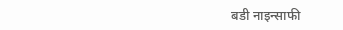बडी नाइन्साफी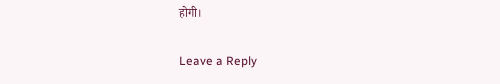होगी।

Leave a Reply